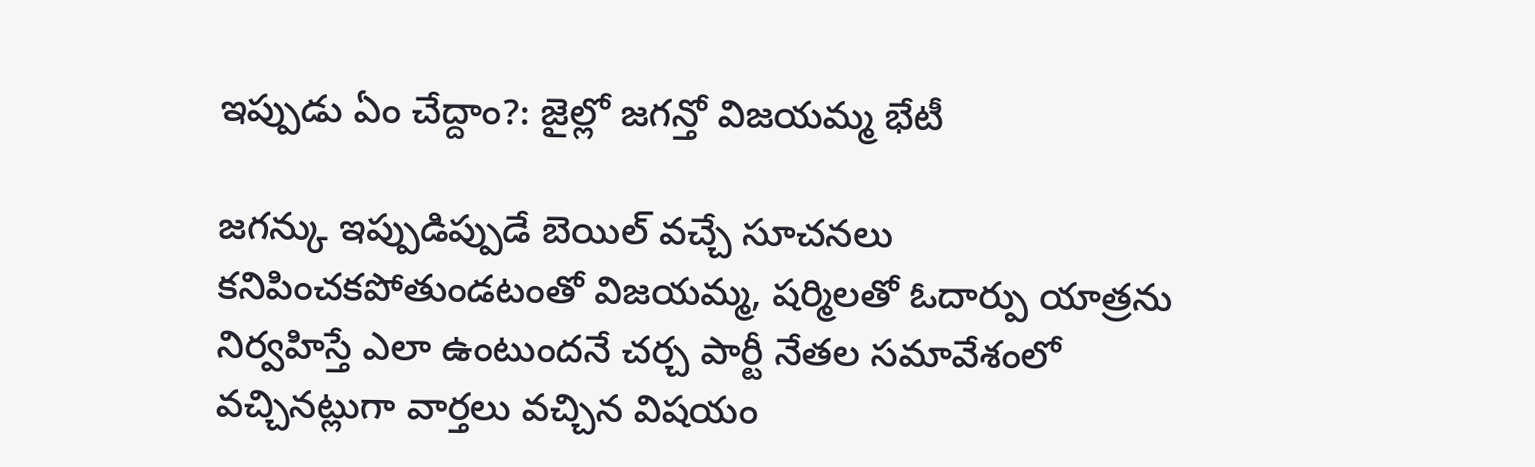ఇప్పుడు ఏం చేద్దాం?: జైల్లో జగన్తో విజయమ్మ భేటీ

జగన్కు ఇప్పుడిప్పుడే బెయిల్ వచ్చే సూచనలు కనిపించకపోతుండటంతో విజయమ్మ, షర్మిలతో ఓదార్పు యాత్రను నిర్వహిస్తే ఎలా ఉంటుందనే చర్చ పార్టీ నేతల సమావేశంలో వచ్చినట్లుగా వార్తలు వచ్చిన విషయం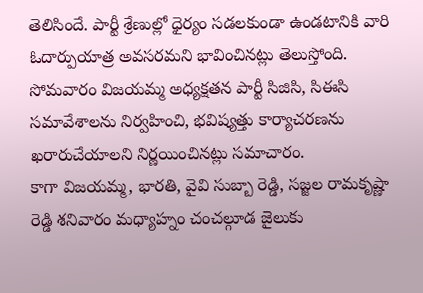తెలిసిందే. పార్టీ శ్రేణుల్లో ధైర్యం సడలకుండా ఉండటానికి వారి ఓదార్పుయాత్ర అవసరమని భావించినట్లు తెలుస్తోంది. సోమవారం విజయమ్మ అధ్యక్షతన పార్టీ సిజిసి, సిఈసి సమావేశాలను నిర్వహించి, భవిష్యత్తు కార్యాచరణను ఖరారుచేయాలని నిర్ణయించినట్లు సమాచారం.
కాగా విజయమ్మ, భారతి, వైవి సుబ్బా రెడ్డి, సజ్జల రామకృష్ణా రెడ్డి శనివారం మధ్యాహ్నం చంచల్గూడ జైలుకు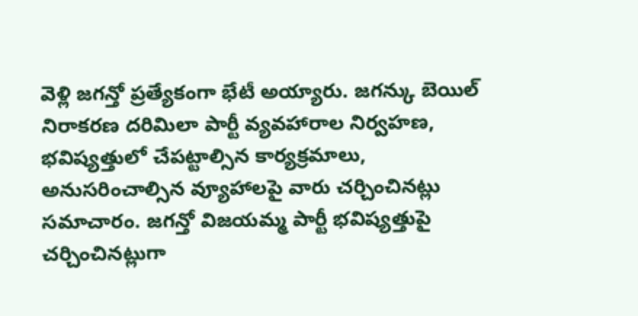వెళ్లి జగన్తో ప్రత్యేకంగా భేటీ అయ్యారు. జగన్కు బెయిల్ నిరాకరణ దరిమిలా పార్టీ వ్యవహారాల నిర్వహణ, భవిష్యత్తులో చేపట్టాల్సిన కార్యక్రమాలు, అనుసరించాల్సిన వ్యూహాలపై వారు చర్చించినట్లు సమాచారం. జగన్తో విజయమ్మ పార్టీ భవిష్యత్తుపై చర్చించినట్లుగా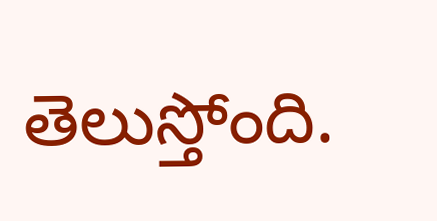తెలుస్తోంది.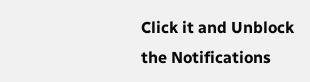Click it and Unblock the Notifications